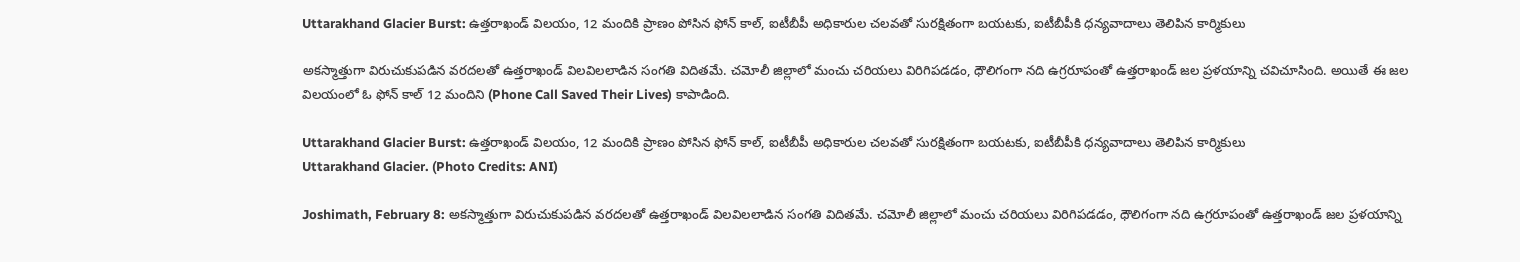Uttarakhand Glacier Burst: ఉత్తరాఖండ్ విలయం, 12 మందికి ప్రాణం పోసిన ఫోన్ కాల్, ఐటీబీపీ అధికారుల చలవతో సురక్షితంగా బయటకు, ఐటీబీపీకి ధన్యవాదాలు తెలిపిన కార్మికులు

అకస్మాత్తుగా విరుచుకుపడిన వరదలతో ఉత్తరాఖండ్‌ విలవిలలాడిన సంగతి విదితమే. చ‌మోలీ జిల్లాలో మంచు చ‌రియ‌లు విరిగిప‌డ‌డం, ధౌలిగంగా నది ఉగ్రరూపంతో ఉత్తరాఖండ్ జల ప్రళయాన్ని చవిచూసింది. అయితే ఈ జల విలయంలో ఓ ఫోన్ కాల్ 12 మందిని (Phone Call Saved Their Lives) కాపాడింది.

Uttarakhand Glacier Burst: ఉత్తరాఖండ్ విలయం, 12 మందికి ప్రాణం పోసిన ఫోన్ కాల్, ఐటీబీపీ అధికారుల చలవతో సురక్షితంగా బయటకు, ఐటీబీపీకి ధన్యవాదాలు తెలిపిన కార్మికులు
Uttarakhand Glacier. (Photo Credits: ANI)

Joshimath, February 8: అకస్మాత్తుగా విరుచుకుపడిన వరదలతో ఉత్తరాఖండ్‌ విలవిలలాడిన సంగతి విదితమే. చ‌మోలీ జిల్లాలో మంచు చ‌రియ‌లు విరిగిప‌డ‌డం, ధౌలిగంగా నది ఉగ్రరూపంతో ఉత్తరాఖండ్ జల ప్రళయాన్ని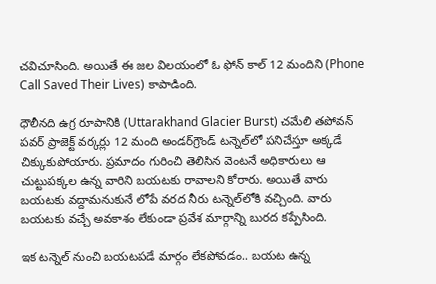చవిచూసింది. అయితే ఈ జల విలయంలో ఓ ఫోన్ కాల్ 12 మందిని (Phone Call Saved Their Lives) కాపాడింది.

ధౌలీనది ఉగ్ర రూపానికి (Uttarakhand Glacier Burst) చమేలి తపోవన్‌ పవర్‌ ప్రాజెక్ట్‌ వర్కర్లు 12 మంది అండర్‌గ్రౌండ్‌ టన్నెల్‌లో పనిచేస్తూ అక్కడే చిక్కుకుపోయారు. ప్రమాదం గురించి తెలిసిన వెంటనే అధికారులు ఆ చుట్టుపక్కల ఉన్న వారిని బయటకు రావాలని కోరారు. అయితే వారు బయటకు వద్దామనుకునే లోపే వరద నీరు టన్నెల్‌లోకి వచ్చింది. వారు బయటకు వచ్చే అవకాశం లేకుండా ప్రవేశ మార్గాన్ని బురద కప్పేసింది.

ఇక టన్నెల్‌ నుంచి బయటపడే మార్గం లేకపోవడం.. బయట ఉన్న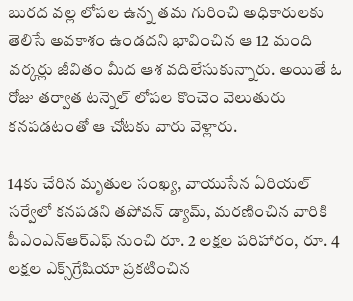బురద వల్ల లోపల ఉన్న తమ గురించి అధికారులకు తెలిసే అవకాశం ఉండదని భావించిన ఆ 12 మంది వర్కర్లు జీవితం మీద ఆశ వదిలేసుకున్నారు. అయితే ఓ రోజు తర్వాత టన్నెల్ లోపల కొంచెం వెలుతురు కనపడటంతో ఆ చోటకు వారు వెళ్లారు.

14కు చేరిన మృతుల సంఖ్య, వాయుసేన ఏరియల్ సర్వేలో కనపడని తపోవన్ డ్యామ్, మరణించిన వారికి పీఎంఎన్ఆర్ఎఫ్ నుంచి రూ. 2 లక్షల పరిహారం, రూ. 4 లక్షల ఎక్స్‌గ్రేషియా ప్రకటించిన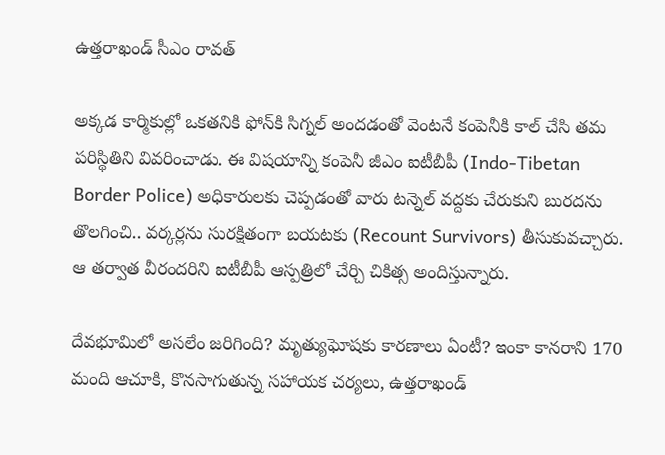ఉత్తరాఖండ్ సీఎం రావత్

అక్కడ కార్మికుల్లో ఒకతనికి ఫోన్‌కి సిగ్నల్‌ అందడంతో వెంటనే కంపెనీకి కాల్‌ చేసి తమ పరిస్థితిని వివరించాడు. ఈ విషయాన్ని కంపెనీ జీఎం ఐటీబీపీ (Indo-Tibetan Border Police) అధికారులకు చెప్పడంతో వారు టన్నెల్‌ వద్దకు చేరుకుని బురదను తొలగించి.. వర్కర్లను సురక్షితంగా బయటకు (Recount Survivors) తీసుకువచ్చారు. ఆ తర్వాత వీరందరిని ఐటీబీపీ ఆస్పత్రిలో చేర్చి చికిత్స అందిస్తున్నారు.

దేవభూమిలో అసలేం జరిగింది? మృత్యుఘోషకు కారణాలు ఏంటీ? ఇంకా కానరాని 170 మంది ఆచూకి, కొనసాగుతున్న సహాయక చర్యలు, ఉత్తరాఖండ్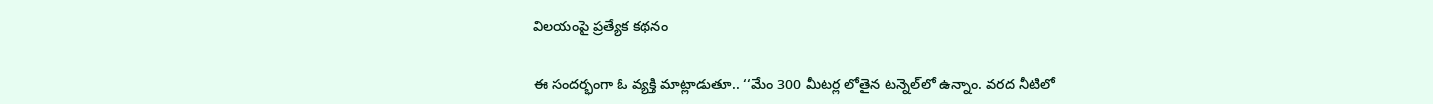విలయంపై ప్రత్యేక కథనం

ఈ సందర్భంగా ఓ వ్యక్తి మాట్లాడుతూ.. ‘‘మేం 300 మీటర్ల లోతైన టన్నెల్‌లో ఉన్నాం. వరద నీటిలో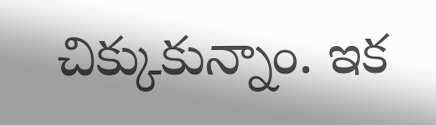చిక్కుకున్నాం. ఇక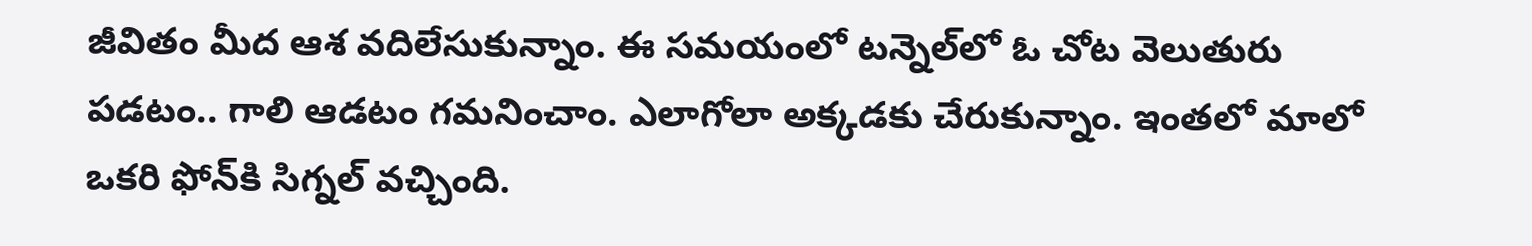జీవితం మీద ఆశ వదిలేసుకున్నాం. ఈ సమయంలో టన్నెల్‌లో ఓ చోట వెలుతురు పడటం.. గాలి ఆడటం గమనించాం. ఎలాగోలా అక్కడకు చేరుకున్నాం. ఇంతలో మాలో ఒకరి ఫోన్‌కి సిగ్నల్‌ వచ్చింది.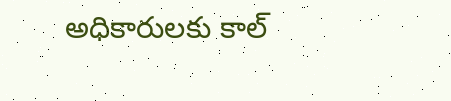అధికారులకు కాల్‌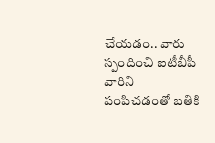చేయడం.. వారు స్పందించి ఐటీబీపీ వారిని పంపిచడంతో బతికి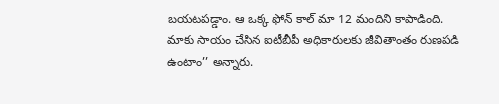బయటపడ్డాం. ఆ ఒక్క ఫోన్‌ కాల్‌ మా 12 మందిని కాపాడింది. మాకు సాయం చేసిన ఐటీబీపీ అధికారులకు జీవితాంతం రుణపడి ఉంటాం’’ అన్నారు.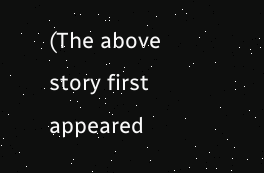(The above story first appeared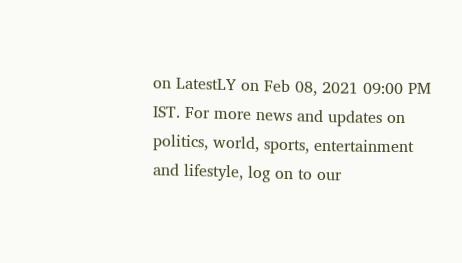on LatestLY on Feb 08, 2021 09:00 PM IST. For more news and updates on politics, world, sports, entertainment and lifestyle, log on to our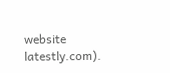website latestly.com).